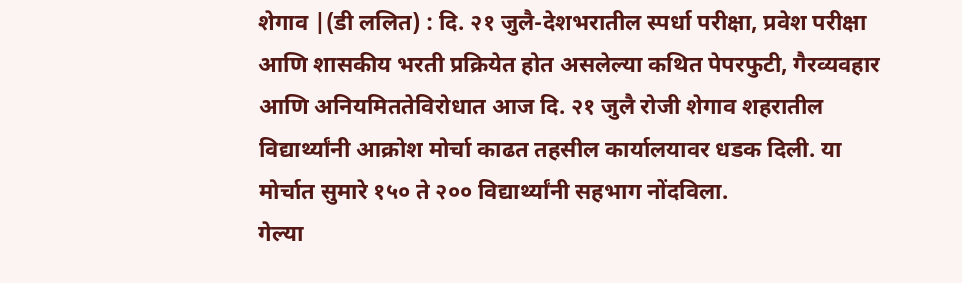शेगाव |(डी ललित) : दि. २१ जुलै-देशभरातील स्पर्धा परीक्षा, प्रवेश परीक्षा आणि शासकीय भरती प्रक्रियेत होत असलेल्या कथित पेपरफुटी, गैरव्यवहार आणि अनियमिततेविरोधात आज दि. २१ जुलै रोजी शेगाव शहरातील विद्यार्थ्यांनी आक्रोश मोर्चा काढत तहसील कार्यालयावर धडक दिली. या मोर्चात सुमारे १५० ते २०० विद्यार्थ्यांनी सहभाग नोंदविला.
गेल्या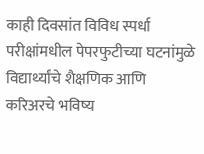काही दिवसांत विविध स्पर्धा परीक्षांमधील पेपरफुटीच्या घटनांमुळे विद्यार्थ्यांचे शैक्षणिक आणि करिअरचे भविष्य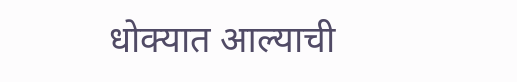धोक्यात आल्याची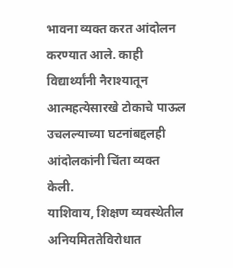भावना व्यक्त करत आंदोलन करण्यात आले. काही विद्यार्थ्यांनी नैराश्यातून आत्महत्येसारखे टोकाचे पाऊल उचलल्याच्या घटनांबद्दलही आंदोलकांनी चिंता व्यक्त केली.
याशिवाय, शिक्षण व्यवस्थेतील अनियमिततेविरोधात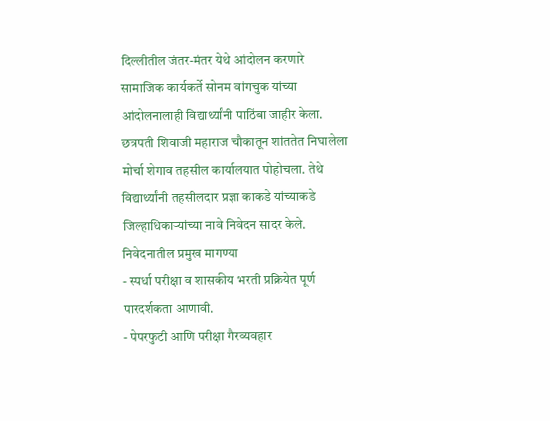दिल्लीतील जंतर-मंतर येथे आंदोलन करणारे सामाजिक कार्यकर्ते सोनम वांगचुक यांच्या आंदोलनालाही विद्यार्थ्यांनी पाठिंबा जाहीर केला. छत्रपती शिवाजी महाराज चौकातून शांततेत निघालेला मोर्चा शेगाव तहसील कार्यालयात पोहोचला. तेथे विद्यार्थ्यांनी तहसीलदार प्रज्ञा काकडे यांच्याकडे जिल्हाधिकाऱ्यांच्या नावे निवेदन सादर केले.
निवेदनातील प्रमुख मागण्या
- स्पर्धा परीक्षा व शासकीय भरती प्रक्रियेत पूर्ण पारदर्शकता आणावी.
- पेपरफुटी आणि परीक्षा गैरव्यवहार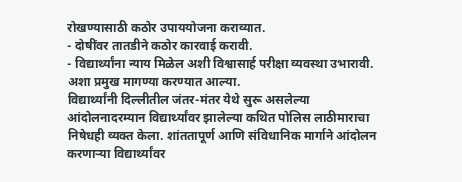रोखण्यासाठी कठोर उपाययोजना कराव्यात.
- दोषींवर तातडीने कठोर कारवाई करावी.
- विद्यार्थ्यांना न्याय मिळेल अशी विश्वासार्ह परीक्षा व्यवस्था उभारावी.
अशा प्रमुख मागण्या करण्यात आल्या.
विद्यार्थ्यांनी दिल्लीतील जंतर-मंतर येथे सुरू असलेल्या आंदोलनादरम्यान विद्यार्थ्यांवर झालेल्या कथित पोलिस लाठीमाराचा निषेधही व्यक्त केला. शांततापूर्ण आणि संविधानिक मार्गाने आंदोलन करणाऱ्या विद्यार्थ्यांवर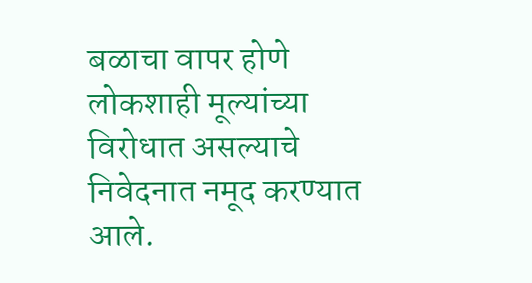बळाचा वापर होणे लोकशाही मूल्यांच्या विरोधात असल्याचे निवेदनात नमूद करण्यात आले.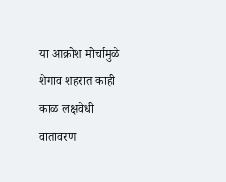या आक्रोश मोर्चामुळे शेगाव शहरात काही काळ लक्षवेधी वातावरण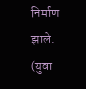निर्माण झाले. (युवा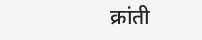क्रांती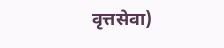वृत्तसेवा)